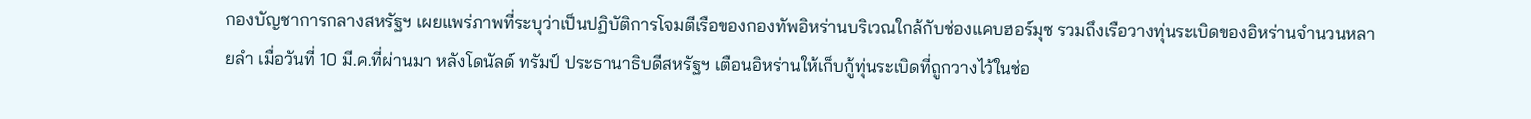กองบัญชาการกลางสหรัฐฯ เผยแพร่ภาพที่ระบุว่าเป็นปฏิบัติการโจมตีเรือของกองทัพอิหร่านบริเวณใกล้กับช่องแคบฮอร์มุซ รวมถึงเรือวางทุ่นระเบิดของอิหร่านจำนวนหลายลำ เมื่อวันที่ 10 มี.ค.ที่ผ่านมา หลังโดนัลด์ ทรัมป์ ประธานาธิบดีสหรัฐฯ เตือนอิหร่านให้เก็บกู้ทุ่นระเบิดที่ถูกวางไว้ในช่อ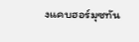งแคบฮอร์มุซทัน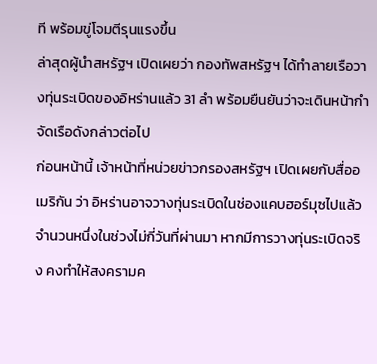ที พร้อมขู่โจมตีรุนแรงขึ้น
ล่าสุดผู้นำสหรัฐฯ เปิดเผยว่า กองทัพสหรัฐฯ ได้ทำลายเรือวางทุ่นระเบิดของอิหร่านแล้ว 31 ลำ พร้อมยืนยันว่าจะเดินหน้ากำจัดเรือดังกล่าวต่อไป
ก่อนหน้านี้ เจ้าหน้าที่หน่วยข่าวกรองสหรัฐฯ เปิดเผยกับสื่ออเมริกัน ว่า อิหร่านอาจวางทุ่นระเบิดในช่องแคบฮอร์มุซไปแล้วจำนวนหนึ่งในช่วงไม่กี่วันที่ผ่านมา หากมีการวางทุ่นระเบิดจริง คงทำให้สงครามค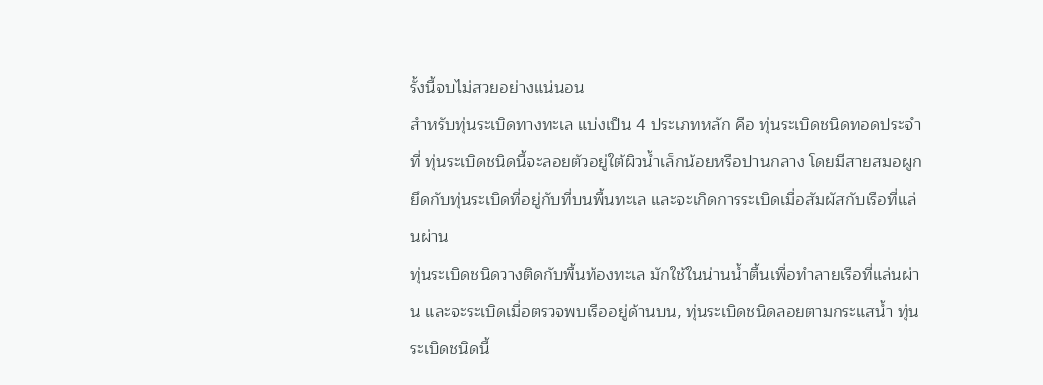รั้งนี้จบไม่สวยอย่างแน่นอน
สำหรับทุ่นระเบิดทางทะเล แบ่งเป็น 4 ประเภทหลัก คือ ทุ่นระเบิดชนิดทอดประจำที่ ทุ่นระเบิดชนิดนี้จะลอยตัวอยู่ใต้ผิวน้ำเล็กน้อยหรือปานกลาง โดยมีสายสมอผูกยึดกับทุ่นระเบิดที่อยู่กับที่บนพื้นทะเล และจะเกิดการระเบิดเมื่อสัมผัสกับเรือที่แล่นผ่าน
ทุ่นระเบิดชนิดวางติดกับพื้นท้องทะเล มักใช้ในน่านน้ำตื้นเพื่อทำลายเรือที่แล่นผ่าน และจะระเบิดเมื่อตรวจพบเรืออยู่ด้านบน, ทุ่นระเบิดชนิดลอยตามกระแสน้ำ ทุ่นระเบิดชนิดนี้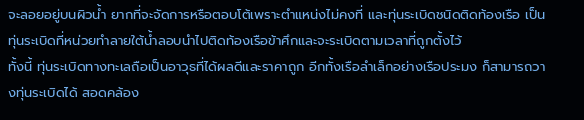จะลอยอยู่บนผิวน้ำ ยากที่จะจัดการหรือตอบโต้เพราะตำแหน่งไม่คงที่ และทุ่นระเบิดชนิดติดท้องเรือ เป็นทุ่นระเบิดที่หน่วยทำลายใต้น้ำลอบนำไปติดท้องเรือข้าศึกและจะระเบิดตามเวลาที่ถูกตั้งไว้
ทั้งนี้ ทุ่นระเบิดทางทะเลถือเป็นอาวุธที่ได้ผลดีและราคาถูก อีกทั้งเรือลำเล็กอย่างเรือประมง ก็สามารถวางทุ่นระเบิดได้ สอดคล้อง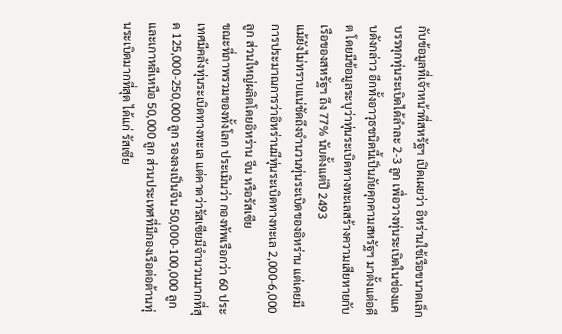กับข้อมูลที่เจ้าหน้าที่สหรัฐฯ เปิดเผยว่า อิหร่านใช้เรือขนาดเล็กบรรทุกทุ่นระเบิดได้ลำละ 2-3 ลูก เพื่อวางทุ่นระเบิดในช่องแคบดังกล่าว อีกทั้งอาวุธชนิดนี้เป็นภัยคุกคามสหรัฐฯ มาตั้งแต่อดีต โดยมีข้อมูลระบุว่าทุ่นระเบิดทางทะเลสร้างความเสียหายกับเรือของสหรัฐฯ ถึง 77% นับตั้งแต่ปี 2493
แม้ยังไม่ทราบแน่ชัดถึงจำนวนทุ่นระเบิดของอิหร่าน แต่เคยมีการประมาณการว่าอิหร่านมีทุ่นระเบิดทางทะเล 2,000-6,000 ลูก ส่วนใหญ่ผลิตโดยอิหร่าน จีน หรือรัสเซีย
ขณะที่ภาพรวมของทั้งโลก ประเมินว่า กองทัพเรือกว่า 60 ประเทศมีคลังทุ่นระเบิดทางทะเล แต่คาดว่ารัสเซียมีจำนวนมากที่สุด 125,000-250,000 ลูก รองลงเป็นจีน 50,000-100,000 ลูก และเกาหลีเหนือ 50,000 ลูก ส่วนประเทศที่มีกองเรือต่อต้านทุ่นระเบิดมากที่สุด ได้แก่ รัสเซีย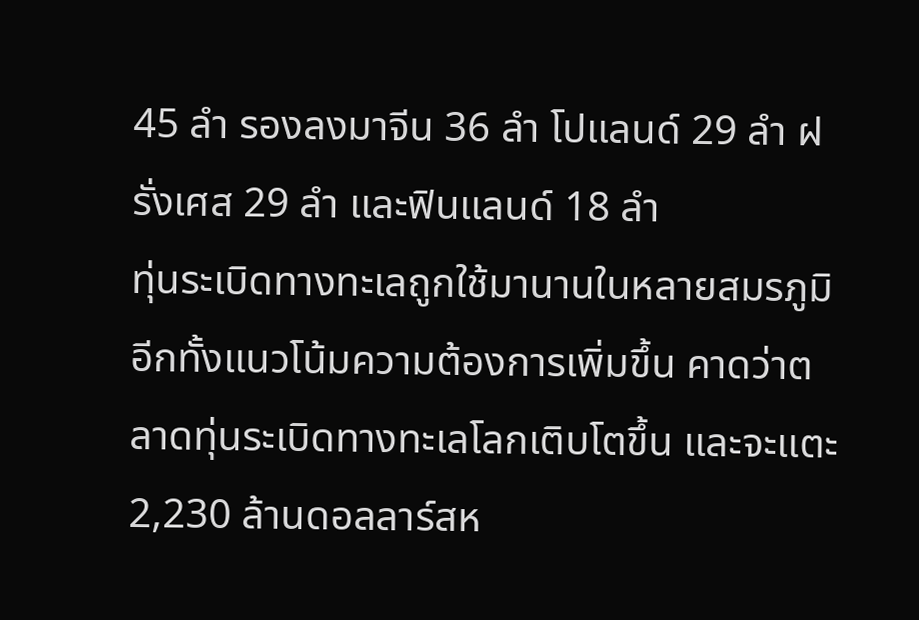45 ลำ รองลงมาจีน 36 ลำ โปแลนด์ 29 ลำ ฝรั่งเศส 29 ลำ และฟินแลนด์ 18 ลำ
ทุ่นระเบิดทางทะเลถูกใช้มานานในหลายสมรภูมิ อีกทั้งแนวโน้มความต้องการเพิ่มขึ้น คาดว่าตลาดทุ่นระเบิดทางทะเลโลกเติบโตขึ้น และจะแตะ 2,230 ล้านดอลลาร์สห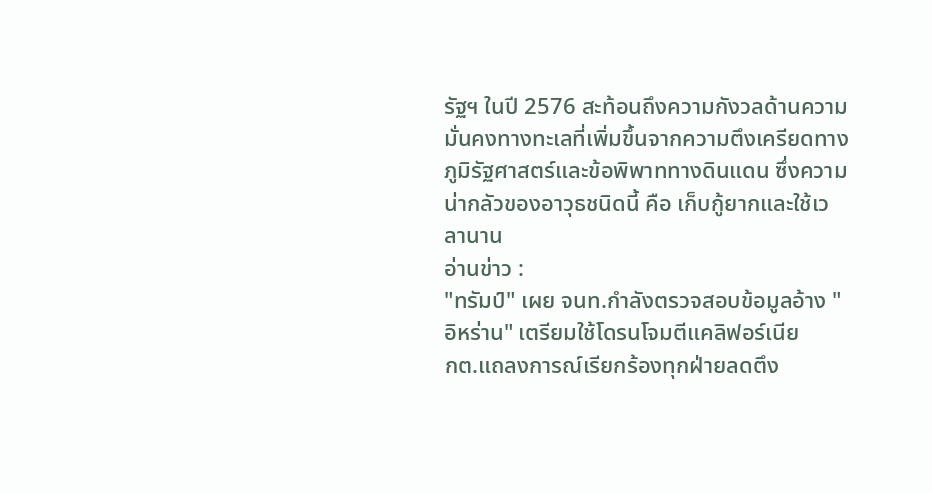รัฐฯ ในปี 2576 สะท้อนถึงความกังวลด้านความมั่นคงทางทะเลที่เพิ่มขึ้นจากความตึงเครียดทางภูมิรัฐศาสตร์และข้อพิพาททางดินแดน ซึ่งความน่ากลัวของอาวุธชนิดนี้ คือ เก็บกู้ยากและใช้เวลานาน
อ่านข่าว :
"ทรัมป์" เผย จนท.กำลังตรวจสอบข้อมูลอ้าง "อิหร่าน" เตรียมใช้โดรนโจมตีแคลิฟอร์เนีย
กต.แถลงการณ์เรียกร้องทุกฝ่ายลดตึง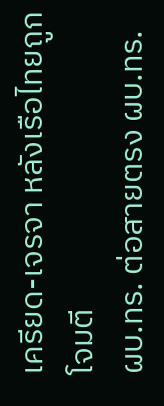เครียด-เจรจา หลังเรือไทยถูกโจมตี
ผบ.ทร. ต่อสายตรง ผบ.ทร.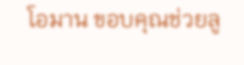โอมาน ขอบคุณช่วยลู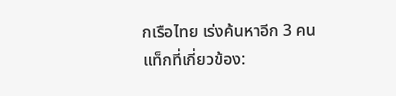กเรือไทย เร่งค้นหาอีก 3 คน
แท็กที่เกี่ยวข้อง: